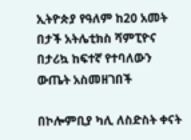ኢትዮጵያ የዓለም ከ20 አመት በታች አትሌቲክስ ሻምፒዮና በታሪኳ ከፍተኛ የተባለውን ውጤት አስመዘገበች

በኮሎምቢያ ካሊ ለስድስት ቀናት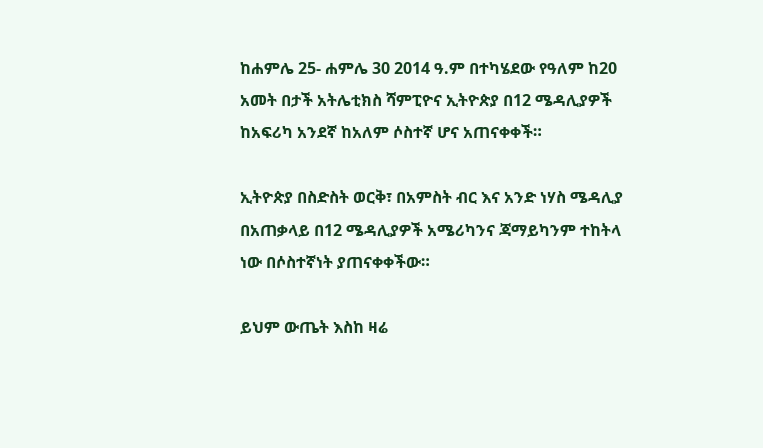ከሐምሌ 25- ሐምሌ 30 2014 ዓ.ም በተካሄደው የዓለም ከ20 አመት በታች አትሌቲክስ ሻምፒዮና ኢትዮጵያ በ12 ሜዳሊያዎች ከአፍሪካ አንደኛ ከአለም ሶስተኛ ሆና አጠናቀቀች።

ኢትዮጵያ በስድስት ወርቅ፣ በአምስት ብር እና አንድ ነሃስ ሜዳሊያ በአጠቃላይ በ12 ሜዳሊያዎች አሜሪካንና ጃማይካንም ተከትላ ነው በሶስተኛነት ያጠናቀቀችው።

ይህም ውጤት እስከ ዛሬ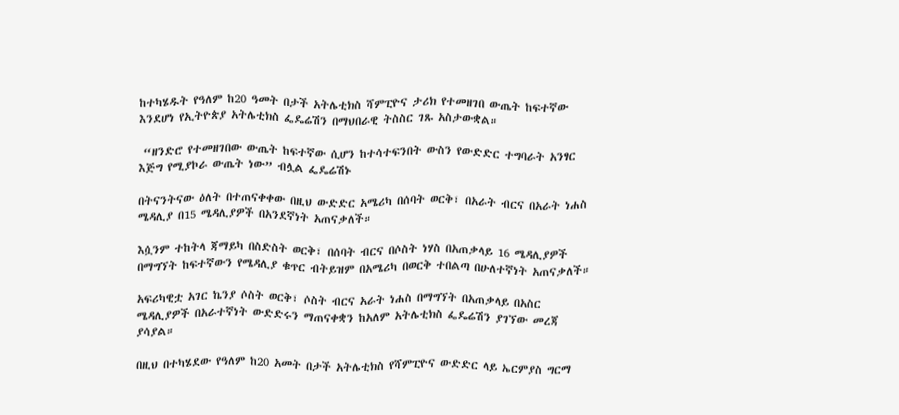ከተካሄዱት የዓለም ከ20 ዓመት በታች አትሌቲክስ ሻምፒዮና ታሪክ የተመዘገበ ውጤት ከፍተኛው እንደሆነ የኢትዮጵያ አትሌቲክስ ፌዴሬሽን በማህበራዊ ትስስር ገጹ አስታውቋል።

 “ዘንድሮ የተመዘገበው ውጤት ከፍተኛው ሲሆን ከተሳተፍንበት ውስን የውድድር ተግባራት አንፃር እጅግ የሚያኮራ ውጤት ነው” ብሏል ፌዴሬሽኑ

በትናንትናው ዕለት በተጠናቀቀው በዚህ ውድድር አሜሪካ በሰባት ወርቅ፣ በአራት ብርና በአራት ነሐስ ሜዳሊያ በ15 ሜዳሊያዎች በአንደኛነት አጠናቃለች።

እሷንም ተከትላ ጃማይካ በስድስት ወርቅ፣ በሰባት ብርና በሶስት ነሃስ በአጠቃላይ 16 ሜዳሊያዎች በማግኘት ከፍተኛውን የሜዳሊያ ቁጥር ብትይዝም በአሜሪካ በወርቅ ተበልጣ በሁለተኛነት አጠናቃለች።

አፍሪካዊቷ አገር ኬንያ ሶስት ወርቅ፣ ሶስት ብርና አራት ነሐስ በማግኘት በአጠቃላይ በአስር ሜዳሊያዎች በአራተኛነት ውድድሩን ማጠናቀቋን ከአለም አትሌቲክስ ፌዴሬሽን ያገኘው መረጃ ያሳያል።

በዚህ በተካሄደው የዓለም ከ20 አመት በታች አትሌቲክስ የሻምፒዮና ውድድር ላይ ኤርምያስ ግርማ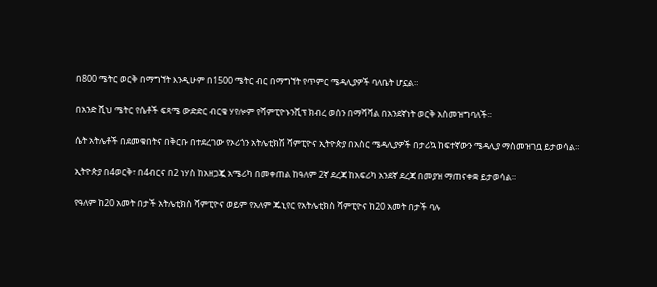በ800 ሜትር ወርቅ በማግኘት እንዲሁም በ1500 ሜትር ብር በማግኘት የጥምር ሜዳሊያዎች ባለቤት ሆኗል።

በአንድ ሺህ ሜትር የሴቶች ፍጻሜ ውድድር ብርቄ ሃየሎም የሻምፒዮኑንሺፕ ክብረ ወሰን በማሻሻል በአንደኛነት ወርቅ አስመዝግባለች።

ሴት አትሌቶች በደመቁበትና በቅርቡ በተደረገው የኦሪጎን አትሌቲክሽ ሻምፒዮና ኢትዮጵያ በአስር ሜዳሊያዎች በታሪኳ ከፍተኛውን ሜዳሊያ ማስመዝገቧ ይታወሳል።

ኢትዮጵያ በ4ወርቅ፣ በ4ብርና በ2 ነሃስ ከአዘጋጇ አሜሪካ በመቀጠል ከዓለም 2ኛ ደረጃ ከአፍሪካ አንደኛ ደረጃ በመያዝ ማጠናቀቋ ይታወሳል።

የዓለም ከ20 አመት በታች አትሌቲክስ ሻምፒዮና ወይም የአለም ጁኒየር የአትሌቲክስ ሻምፒዮና ከ20 አመት በታች ባሉ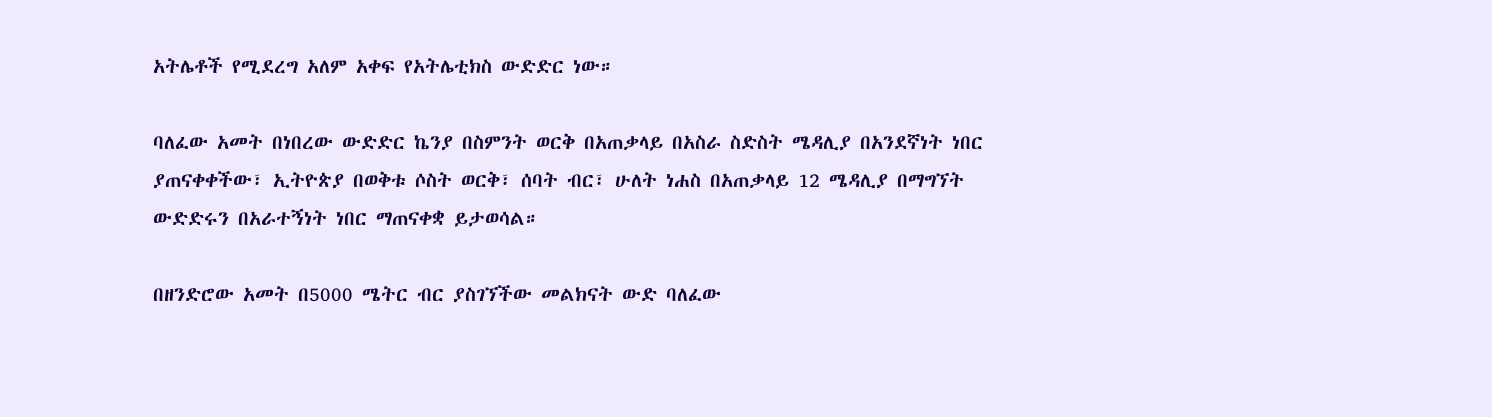አትሌቶች የሚደረግ አለም አቀፍ የአትሌቲክስ ውድድር ነው።

ባለፈው አመት በነበረው ውድድር ኬንያ በስምንት ወርቅ በአጠቃላይ በአስራ ስድስት ሜዳሊያ በአንደኛነት ነበር ያጠናቀቀችው፣ ኢትዮጵያ በወቅቱ ሶስት ወርቅ፣ ሰባት ብር፣ ሁለት ነሐስ በአጠቃላይ 12 ሜዳሊያ በማግኘት ውድድሩን በአራተኝነት ነበር ማጠናቀቋ ይታወሳል።

በዘንድሮው አመት በ5000 ሜትር ብር ያስገኘችው መልክናት ውድ ባለፈው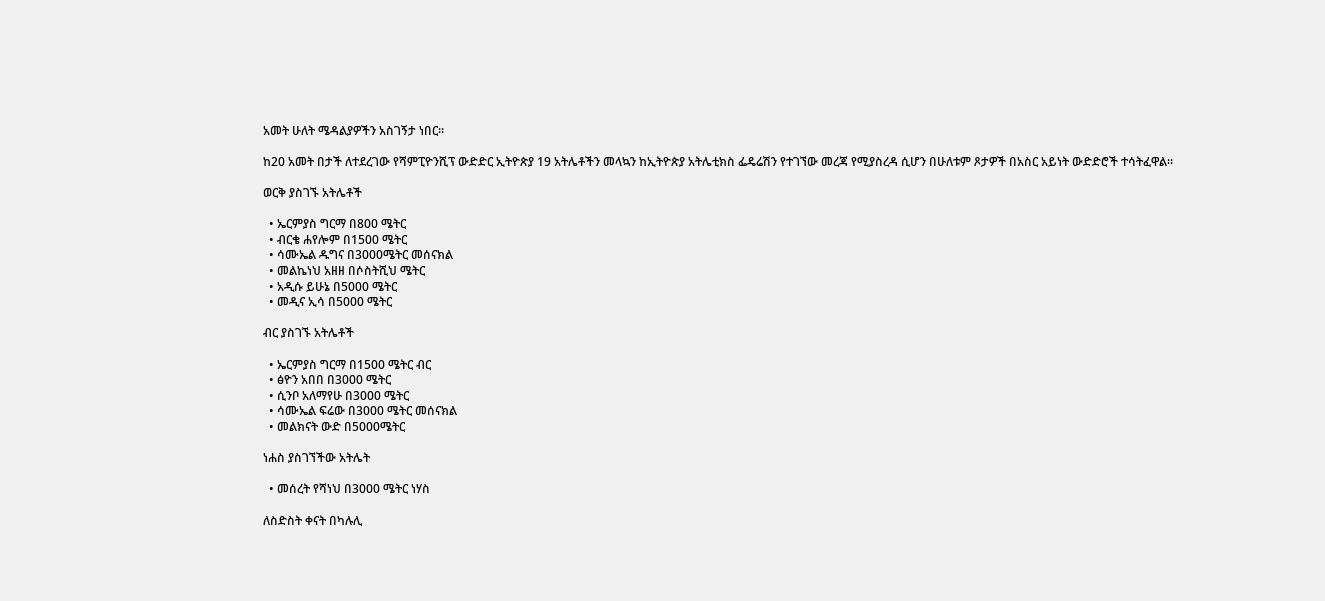አመት ሁለት ሜዳልያዎችን አስገኝታ ነበር።

ከ20 አመት በታች ለተደረገው የሻምፒዮንሺፕ ውድድር ኢትዮጵያ 19 አትሌቶችን መላኳን ከኢትዮጵያ አትሌቲክስ ፌዴሬሽን የተገኘው መረጃ የሚያስረዳ ሲሆን በሁለቱም ጾታዎች በአስር አይነት ውድድሮች ተሳትፈዋል።

ወርቅ ያስገኙ አትሌቶች

  • ኤርምያስ ግርማ በ800 ሜትር
  • ብርቄ ሐየሎም በ1500 ሜትር
  • ሳሙኤል ዱግና በ3000ሜትር መሰናክል
  • መልኬነህ አዘዘ በሶስትሺህ ሜትር
  • አዲሱ ይሁኔ በ5000 ሜትር
  • መዲና ኢሳ በ5000 ሜትር

ብር ያስገኙ አትሌቶች

  • ኤርምያስ ግርማ በ1500 ሜትር ብር
  • ፅዮን አበበ በ3000 ሜትር
  • ሲንቦ አለማየሁ በ3000 ሜትር
  • ሳሙኤል ፍሬው በ3000 ሜትር መሰናክል
  • መልክናት ውድ በ5000ሜትር

ነሐስ ያስገኘችው አትሌት

  • መሰረት የሻነህ በ3000 ሜትር ነሃስ

ለስድስት ቀናት በካሉሊ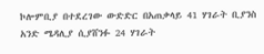ኮሎምቢያ በተደረገው ውድድር በአጠቃላይ 41 ሃገራት ቢያንስ አንድ ሜዳሊያ ሲያሸንፉ 24 ሃገራት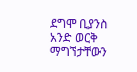ደግሞ ቢያንስ አንድ ወርቅ ማግኘታቸውን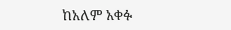ከአለም አቀፉ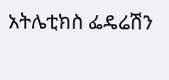አትሌቲክስ ፌዴሬሽን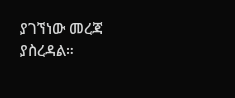ያገኘነው መረጃ ያስረዳል።